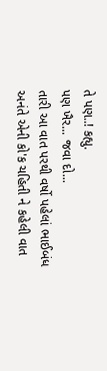તે પણ..! કહ્યુ.
પણ ખૈર... જવા દો...
તારી આ વાત પરથી વર્ષો પહેલાં ભાઈબંધ અનંતે એની કો'ક ચહિતી ને કહેલી વાત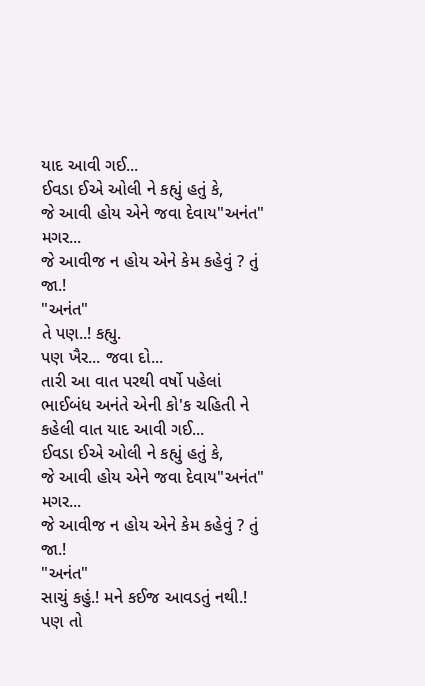યાદ આવી ગઈ...
ઈવડા ઈએ ઓલી ને કહ્યું હતું કે,
જે આવી હોય એને જવા દેવાય"અનંત"
મગર...
જે આવીજ ન હોય એને કેમ કહેવું ? તું જા.!
"અનંત"
તે પણ..! કહ્યુ.
પણ ખૈર... જવા દો...
તારી આ વાત પરથી વર્ષો પહેલાં ભાઈબંધ અનંતે એની કો'ક ચહિતી ને કહેલી વાત યાદ આવી ગઈ...
ઈવડા ઈએ ઓલી ને કહ્યું હતું કે,
જે આવી હોય એને જવા દેવાય"અનંત"
મગર...
જે આવીજ ન હોય એને કેમ કહેવું ? તું જા.!
"અનંત"
સાચું કહું.! મને કઈજ આવડતું નથી.!
પણ તો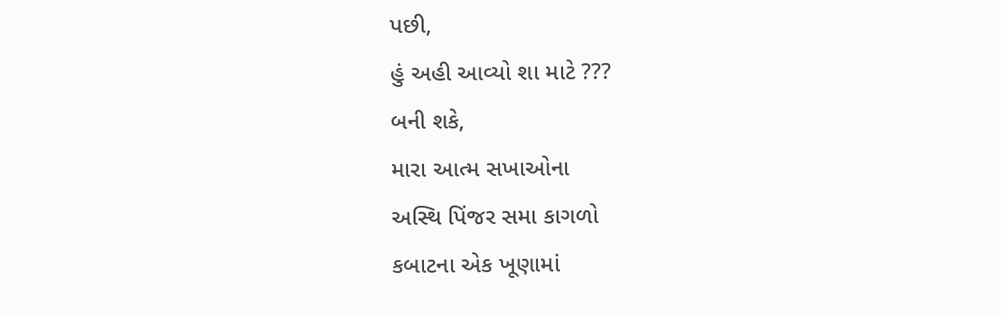પછી,
હું અહી આવ્યો શા માટે ???
બની શકે,
મારા આત્મ સખાઓના
અસ્થિ પિંજર સમા કાગળો
કબાટના એક ખૂણામાં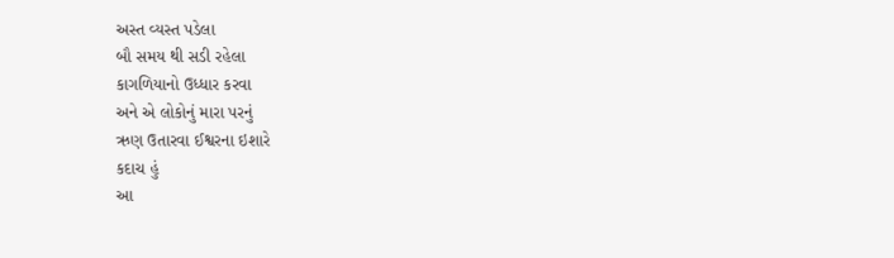અસ્ત વ્યસ્ત પડેલા
બૌ સમય થી સડી રહેલા
કાગળિયાનો ઉધ્ધાર કરવા
અને એ લોકોનું મારા પરનું
ઋણ ઉતારવા ઈશ્વરના ઇશારે
કદાચ હું
આ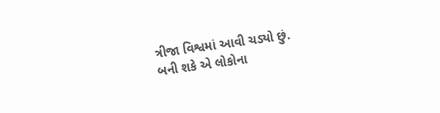ત્રીજા વિશ્વમાં આવી ચડ્યો છું.
બની શકે એ લોકોના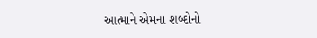આત્માને એમના શબ્દોનો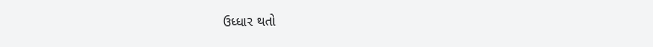ઉધ્ધાર થતો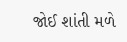જોઈ શાંતી મળે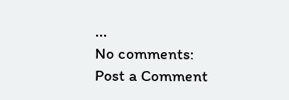...
No comments:
Post a Comment